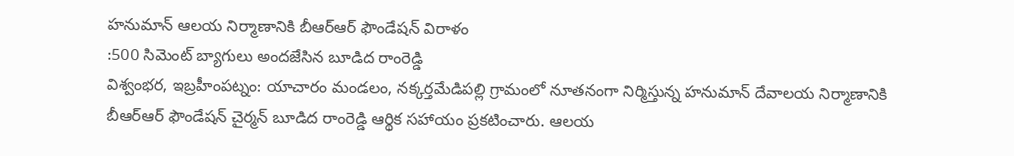హనుమాన్ ఆలయ నిర్మాణానికి బీఆర్ఆర్ ఫౌండేషన్ విరాళం
:500 సిమెంట్ బ్యాగులు అందజేసిన బూడిద రాంరెడ్డి
విశ్వంభర, ఇబ్రహీంపట్నం: యాచారం మండలం, నక్కర్తమేడిపల్లి గ్రామంలో నూతనంగా నిర్మిస్తున్న హనుమాన్ దేవాలయ నిర్మాణానికి బీఆర్ఆర్ ఫౌండేషన్ చైర్మన్ బూడిద రాంరెడ్డి ఆర్థిక సహాయం ప్రకటించారు. ఆలయ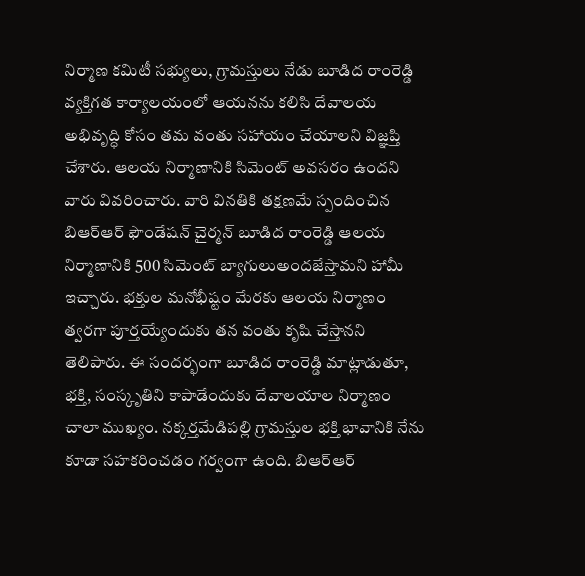నిర్మాణ కమిటీ సభ్యులు, గ్రామస్తులు నేడు బూడిద రాంరెడ్డి వ్యక్తిగత కార్యాలయంలో ఆయనను కలిసి దేవాలయ అభివృద్ధి కోసం తమ వంతు సహాయం చేయాలని విజ్ఞప్తి చేశారు. ఆలయ నిర్మాణానికి సిమెంట్ అవసరం ఉందని వారు వివరించారు. వారి వినతికి తక్షణమే స్పందించిన బిఆర్ఆర్ ఫౌండేషన్ చైర్మన్ బూడిద రాంరెడ్డి ఆలయ నిర్మాణానికి 500 సిమెంట్ బ్యాగులుఅందజేస్తామని హామీ ఇచ్చారు. భక్తుల మనోభీష్టం మేరకు ఆలయ నిర్మాణం త్వరగా పూర్తయ్యేందుకు తన వంతు కృషి చేస్తానని తెలిపారు. ఈ సందర్భంగా బూడిద రాంరెడ్డి మాట్లాడుతూ, భక్తి, సంస్కృతిని కాపాడేందుకు దేవాలయాల నిర్మాణం చాలా ముఖ్యం. నక్కర్తమేడిపల్లి గ్రామస్తుల భక్తి భావానికి నేను కూడా సహకరించడం గర్వంగా ఉంది. బిఆర్ఆర్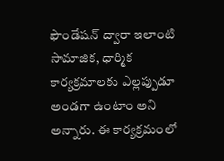ఫౌండేషన్ ద్వారా ఇలాంటి సామాజిక, ధార్మిక కార్యక్రమాలకు ఎల్లప్పుడూ అండగా ఉంటాం అని అన్నారు. ఈ కార్యక్రమంలో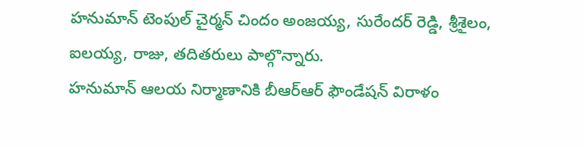హనుమాన్ టెంపుల్ చైర్మన్ చిందం అంజయ్య, సురేందర్ రెడ్డి, శ్రీశైలం, ఐలయ్య, రాజు, తదితరులు పాల్గొన్నారు.
హనుమాన్ ఆలయ నిర్మాణానికి బీఆర్ఆర్ ఫౌండేషన్ విరాళం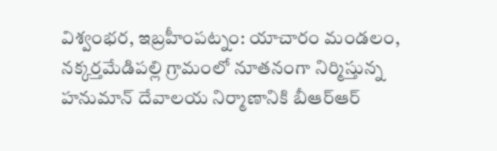విశ్వంభర, ఇబ్రహీంపట్నం: యాచారం మండలం, నక్కర్తమేడిపల్లి గ్రామంలో నూతనంగా నిర్మిస్తున్న హనుమాన్ దేవాలయ నిర్మాణానికి బీఆర్ఆర్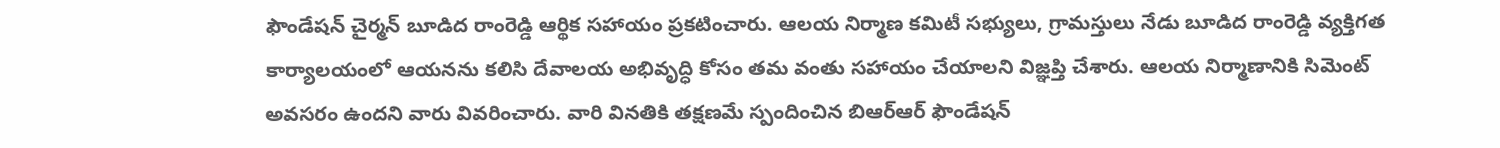ఫౌండేషన్ చైర్మన్ బూడిద రాంరెడ్డి ఆర్థిక సహాయం ప్రకటించారు. ఆలయ నిర్మాణ కమిటీ సభ్యులు, గ్రామస్తులు నేడు బూడిద రాంరెడ్డి వ్యక్తిగత కార్యాలయంలో ఆయనను కలిసి దేవాలయ అభివృద్ధి కోసం తమ వంతు సహాయం చేయాలని విజ్ఞప్తి చేశారు. ఆలయ నిర్మాణానికి సిమెంట్ అవసరం ఉందని వారు వివరించారు. వారి వినతికి తక్షణమే స్పందించిన బిఆర్ఆర్ ఫౌండేషన్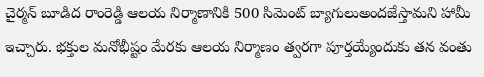చైర్మన్ బూడిద రాంరెడ్డి ఆలయ నిర్మాణానికి 500 సిమెంట్ బ్యాగులుఅందజేస్తామని హామీ ఇచ్చారు. భక్తుల మనోభీష్టం మేరకు ఆలయ నిర్మాణం త్వరగా పూర్తయ్యేందుకు తన వంతు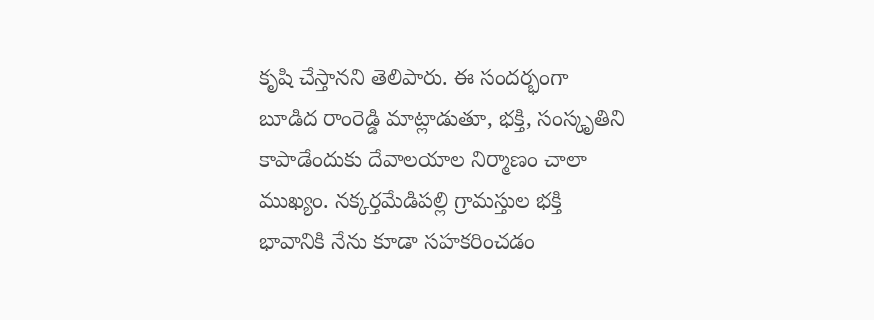కృషి చేస్తానని తెలిపారు. ఈ సందర్భంగా బూడిద రాంరెడ్డి మాట్లాడుతూ, భక్తి, సంస్కృతిని కాపాడేందుకు దేవాలయాల నిర్మాణం చాలా ముఖ్యం. నక్కర్తమేడిపల్లి గ్రామస్తుల భక్తి భావానికి నేను కూడా సహకరించడం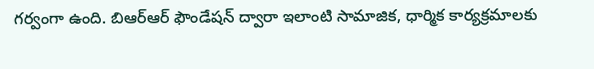గర్వంగా ఉంది. బిఆర్ఆర్ ఫౌండేషన్ ద్వారా ఇలాంటి సామాజిక, ధార్మిక కార్యక్రమాలకు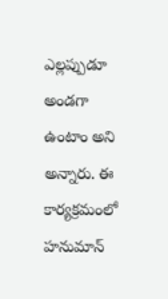ఎల్లప్పుడూ అండగా ఉంటాం అని అన్నారు. ఈ కార్యక్రమంలో హనుమాన్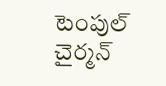టెంపుల్ చైర్మన్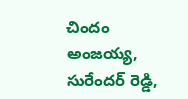చిందం అంజయ్య, సురేందర్ రెడ్డి,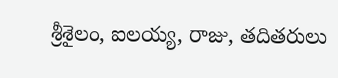శ్రీశైలం, ఐలయ్య, రాజు, తదితరులు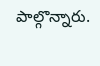పాల్గొన్నారు.